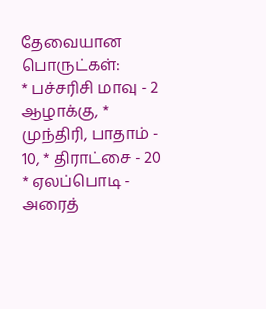தேவையான பொருட்கள்:
* பச்சரிசி மாவு - 2 ஆழாக்கு, * முந்திரி, பாதாம் - 10, * திராட்சை - 20
* ஏலப்பொடி - அரைத்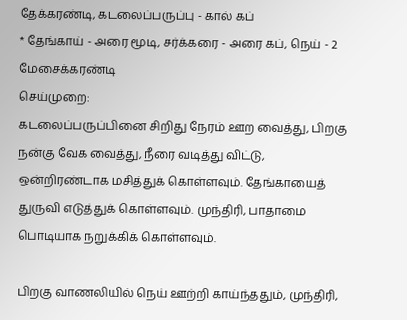தேக்கரண்டி, கடலைப்பருப்பு - கால் கப்
* தேங்காய் - அரை மூடி, சர்க்கரை - அரை கப், நெய் - 2 மேசைக்கரண்டி
செய்முறை:
கடலைப்பருப்பினை சிறிது நேரம் ஊற வைத்து, பிறகு நன்கு வேக வைத்து, நீரை வடித்து விட்டு, ஒன்றிரண்டாக மசித்துக் கொள்ளவும். தேங்காயைத் துருவி எடுத்துக் கொள்ளவும். முந்திரி, பாதாமை பொடியாக நறுக்கிக் கொள்ளவும்.

பிறகு வாணலியில் நெய் ஊற்றி காய்ந்ததும், முந்திரி,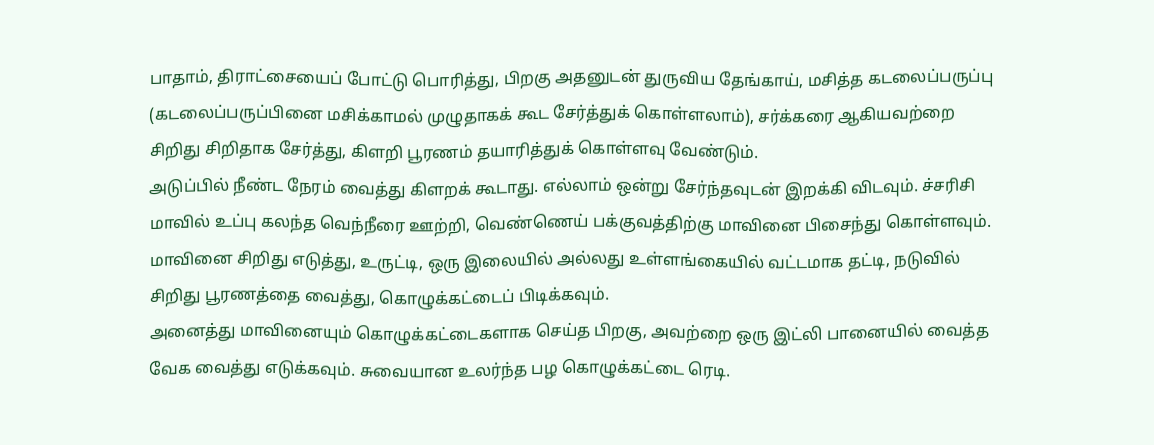பாதாம், திராட்சையைப் போட்டு பொரித்து, பிறகு அதனுடன் துருவிய தேங்காய், மசித்த கடலைப்பருப்பு (கடலைப்பருப்பினை மசிக்காமல் முழுதாகக் கூட சேர்த்துக் கொள்ளலாம்), சர்க்கரை ஆகியவற்றை சிறிது சிறிதாக சேர்த்து, கிளறி பூரணம் தயாரித்துக் கொள்ளவு வேண்டும்.
அடுப்பில் நீண்ட நேரம் வைத்து கிளறக் கூடாது. எல்லாம் ஒன்று சேர்ந்தவுடன் இறக்கி விடவும். ச்சரிசி மாவில் உப்பு கலந்த வெந்நீரை ஊற்றி, வெண்ணெய் பக்குவத்திற்கு மாவினை பிசைந்து கொள்ளவும்.
மாவினை சிறிது எடுத்து, உருட்டி, ஒரு இலையில் அல்லது உள்ளங்கையில் வட்டமாக தட்டி, நடுவில் சிறிது பூரணத்தை வைத்து, கொழுக்கட்டைப் பிடிக்கவும்.
அனைத்து மாவினையும் கொழுக்கட்டைகளாக செய்த பிறகு, அவற்றை ஒரு இட்லி பானையில் வைத்த வேக வைத்து எடுக்கவும். சுவையான உலர்ந்த பழ கொழுக்கட்டை ரெடி.